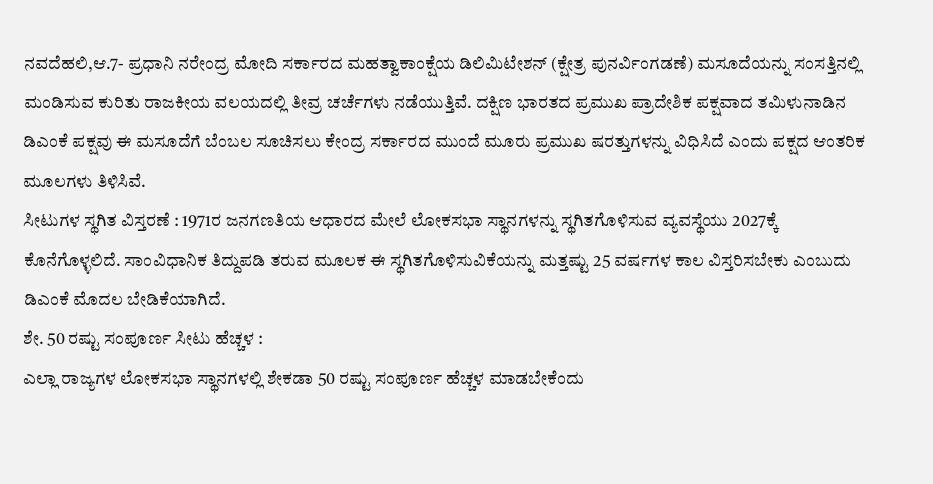ನವದೆಹಲಿ,ಆ.7- ಪ್ರಧಾನಿ ನರೇಂದ್ರ ಮೋದಿ ಸರ್ಕಾರದ ಮಹತ್ವಾಕಾಂಕ್ಷೆಯ ಡಿಲಿಮಿಟೇಶನ್ (ಕ್ಷೇತ್ರ ಪುನರ್ವಿಂಗಡಣೆ) ಮಸೂದೆಯನ್ನು ಸಂಸತ್ತಿನಲ್ಲಿ ಮಂಡಿಸುವ ಕುರಿತು ರಾಜಕೀಯ ವಲಯದಲ್ಲಿ ತೀವ್ರ ಚರ್ಚೆಗಳು ನಡೆಯುತ್ತಿವೆ. ದಕ್ಷಿಣ ಭಾರತದ ಪ್ರಮುಖ ಪ್ರಾದೇಶಿಕ ಪಕ್ಷವಾದ ತಮಿಳುನಾಡಿನ ಡಿಎಂಕೆ ಪಕ್ಷವು ಈ ಮಸೂದೆಗೆ ಬೆಂಬಲ ಸೂಚಿಸಲು ಕೇಂದ್ರ ಸರ್ಕಾರದ ಮುಂದೆ ಮೂರು ಪ್ರಮುಖ ಷರತ್ತುಗಳನ್ನು ವಿಧಿಸಿದೆ ಎಂದು ಪಕ್ಷದ ಆಂತರಿಕ ಮೂಲಗಳು ತಿಳಿಸಿವೆ.
ಸೀಟುಗಳ ಸ್ಥಗಿತ ವಿಸ್ತರಣೆ : 1971ರ ಜನಗಣತಿಯ ಆಧಾರದ ಮೇಲೆ ಲೋಕಸಭಾ ಸ್ಥಾನಗಳನ್ನು ಸ್ಥಗಿತಗೊಳಿಸುವ ವ್ಯವಸ್ಥೆಯು 2027ಕ್ಕೆ ಕೊನೆಗೊಳ್ಳಲಿದೆ. ಸಾಂವಿಧಾನಿಕ ತಿದ್ದುಪಡಿ ತರುವ ಮೂಲಕ ಈ ಸ್ಥಗಿತಗೊಳಿಸುವಿಕೆಯನ್ನು ಮತ್ತಷ್ಟು 25 ವರ್ಷಗಳ ಕಾಲ ವಿಸ್ತರಿಸಬೇಕು ಎಂಬುದು ಡಿಎಂಕೆ ಮೊದಲ ಬೇಡಿಕೆಯಾಗಿದೆ.
ಶೇ. 50 ರಷ್ಟು ಸಂಪೂರ್ಣ ಸೀಟು ಹೆಚ್ಚಳ :
ಎಲ್ಲಾ ರಾಜ್ಯಗಳ ಲೋಕಸಭಾ ಸ್ಥಾನಗಳಲ್ಲಿ ಶೇಕಡಾ 50 ರಷ್ಟು ಸಂಪೂರ್ಣ ಹೆಚ್ಚಳ ಮಾಡಬೇಕೆಂದು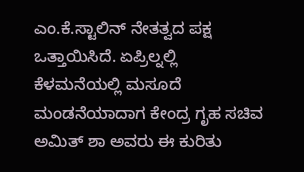ಎಂ.ಕೆ.ಸ್ಟಾಲಿನ್ ನೇತತ್ವದ ಪಕ್ಷ ಒತ್ತಾಯಿಸಿದೆ. ಏಪ್ರಿಲ್ನಲ್ಲಿ ಕೆಳಮನೆಯಲ್ಲಿ ಮಸೂದೆ ಮಂಡನೆಯಾದಾಗ ಕೇಂದ್ರ ಗೃಹ ಸಚಿವ ಅಮಿತ್ ಶಾ ಅವರು ಈ ಕುರಿತು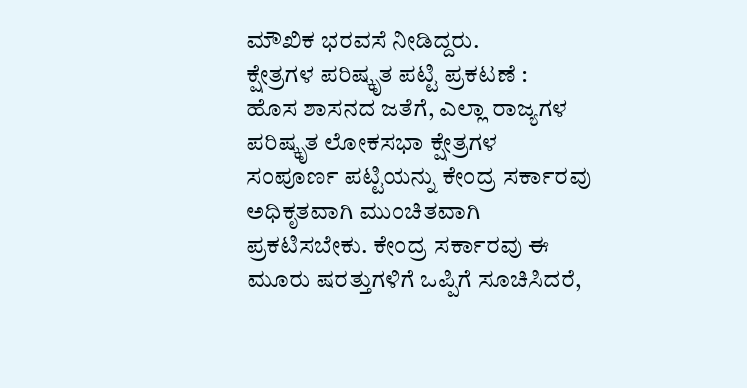ಮೌಖಿಕ ಭರವಸೆ ನೀಡಿದ್ದರು.
ಕ್ಷೇತ್ರಗಳ ಪರಿಷ್ಕೃತ ಪಟ್ಟಿ ಪ್ರಕಟಣೆ :
ಹೊಸ ಶಾಸನದ ಜತೆಗೆ, ಎಲ್ಲಾ ರಾಜ್ಯಗಳ ಪರಿಷ್ಕೃತ ಲೋಕಸಭಾ ಕ್ಷೇತ್ರಗಳ ಸಂಪೂರ್ಣ ಪಟ್ಟಿಯನ್ನು ಕೇಂದ್ರ ಸರ್ಕಾರವು ಅಧಿಕೃತವಾಗಿ ಮುಂಚಿತವಾಗಿ ಪ್ರಕಟಿಸಬೇಕು. ಕೇಂದ್ರ ಸರ್ಕಾರವು ಈ ಮೂರು ಷರತ್ತುಗಳಿಗೆ ಒಪ್ಪಿಗೆ ಸೂಚಿಸಿದರೆ,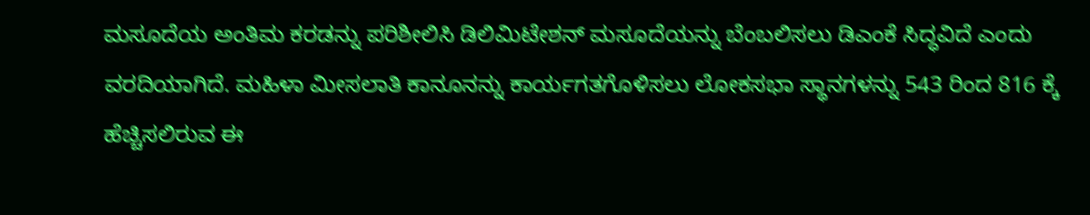ಮಸೂದೆಯ ಅಂತಿಮ ಕರಡನ್ನು ಪರಿಶೀಲಿಸಿ ಡಿಲಿಮಿಟೇಶನ್ ಮಸೂದೆಯನ್ನು ಬೆಂಬಲಿಸಲು ಡಿಎಂಕೆ ಸಿದ್ಧವಿದೆ ಎಂದು ವರದಿಯಾಗಿದೆ. ಮಹಿಳಾ ಮೀಸಲಾತಿ ಕಾನೂನನ್ನು ಕಾರ್ಯಗತಗೊಳಿಸಲು ಲೋಕಸಭಾ ಸ್ಥಾನಗಳನ್ನು 543 ರಿಂದ 816 ಕ್ಕೆ ಹೆಚ್ಚಿಸಲಿರುವ ಈ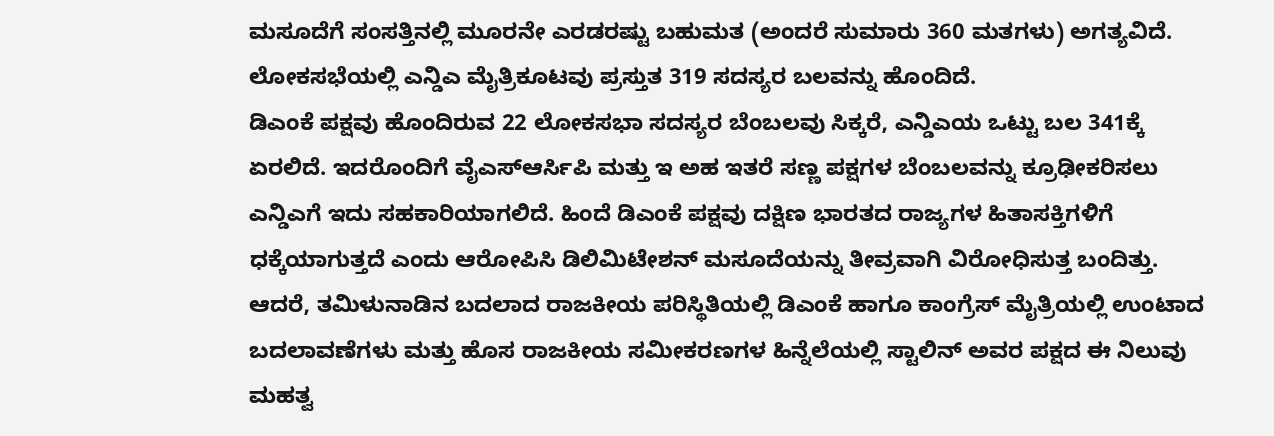ಮಸೂದೆಗೆ ಸಂಸತ್ತಿನಲ್ಲಿ ಮೂರನೇ ಎರಡರಷ್ಟು ಬಹುಮತ (ಅಂದರೆ ಸುಮಾರು 360 ಮತಗಳು) ಅಗತ್ಯವಿದೆ. ಲೋಕಸಭೆಯಲ್ಲಿ ಎನ್ಡಿಎ ಮೈತ್ರಿಕೂಟವು ಪ್ರಸ್ತುತ 319 ಸದಸ್ಯರ ಬಲವನ್ನು ಹೊಂದಿದೆ.
ಡಿಎಂಕೆ ಪಕ್ಷವು ಹೊಂದಿರುವ 22 ಲೋಕಸಭಾ ಸದಸ್ಯರ ಬೆಂಬಲವು ಸಿಕ್ಕರೆ, ಎನ್ಡಿಎಯ ಒಟ್ಟು ಬಲ 341ಕ್ಕೆ ಏರಲಿದೆ. ಇದರೊಂದಿಗೆ ವೈಎಸ್ಆರ್ಸಿಪಿ ಮತ್ತು ಇ ಅಹ ಇತರೆ ಸಣ್ಣ ಪಕ್ಷಗಳ ಬೆಂಬಲವನ್ನು ಕ್ರೂಢೀಕರಿಸಲು ಎನ್ಡಿಎಗೆ ಇದು ಸಹಕಾರಿಯಾಗಲಿದೆ. ಹಿಂದೆ ಡಿಎಂಕೆ ಪಕ್ಷವು ದಕ್ಷಿಣ ಭಾರತದ ರಾಜ್ಯಗಳ ಹಿತಾಸಕ್ತಿಗಳಿಗೆ ಧಕ್ಕೆಯಾಗುತ್ತದೆ ಎಂದು ಆರೋಪಿಸಿ ಡಿಲಿಮಿಟೇಶನ್ ಮಸೂದೆಯನ್ನು ತೀವ್ರವಾಗಿ ವಿರೋಧಿಸುತ್ತ ಬಂದಿತ್ತು. ಆದರೆ, ತಮಿಳುನಾಡಿನ ಬದಲಾದ ರಾಜಕೀಯ ಪರಿಸ್ಥಿತಿಯಲ್ಲಿ ಡಿಎಂಕೆ ಹಾಗೂ ಕಾಂಗ್ರೆಸ್ ಮೈತ್ರಿಯಲ್ಲಿ ಉಂಟಾದ ಬದಲಾವಣೆಗಳು ಮತ್ತು ಹೊಸ ರಾಜಕೀಯ ಸಮೀಕರಣಗಳ ಹಿನ್ನೆಲೆಯಲ್ಲಿ ಸ್ಟಾಲಿನ್ ಅವರ ಪಕ್ಷದ ಈ ನಿಲುವು ಮಹತ್ವ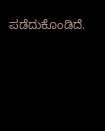ಪಡೆದುಕೊಂಡಿದೆ.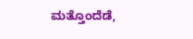ಮತ್ತೊಂದೆಡೆ,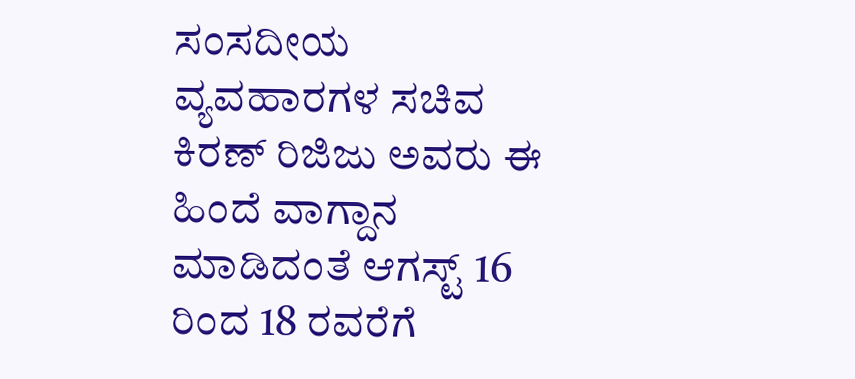ಸಂಸದೀಯ ವ್ಯವಹಾರಗಳ ಸಚಿವ ಕಿರಣ್ ರಿಜಿಜು ಅವರು ಈ ಹಿಂದೆ ವಾಗ್ದಾನ ಮಾಡಿದಂತೆ ಆಗಸ್ಟ್ 16 ರಿಂದ 18 ರವರೆಗೆ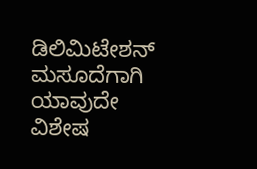ಡಿಲಿಮಿಟೇಶನ್ ಮಸೂದೆಗಾಗಿ ಯಾವುದೇ ವಿಶೇಷ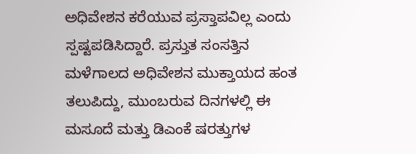ಅಧಿವೇಶನ ಕರೆಯುವ ಪ್ರಸ್ತಾಪವಿಲ್ಲ ಎಂದು ಸ್ಪಷ್ಟಪಡಿಸಿದ್ದಾರೆ. ಪ್ರಸ್ತುತ ಸಂಸತ್ತಿನ ಮಳೆಗಾಲದ ಅಧಿವೇಶನ ಮುಕ್ತಾಯದ ಹಂತ ತಲುಪಿದ್ದು, ಮುಂಬರುವ ದಿನಗಳಲ್ಲಿ ಈ ಮಸೂದೆ ಮತ್ತು ಡಿಎಂಕೆ ಷರತ್ತುಗಳ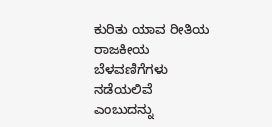ಕುರಿತು ಯಾವ ರೀತಿಯ ರಾಜಕೀಯ ಬೆಳವಣಿಗೆಗಳು ನಡೆಯಲಿವೆ ಎಂಬುದನ್ನು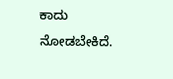ಕಾದು ನೋಡಬೇಕಿದೆ.